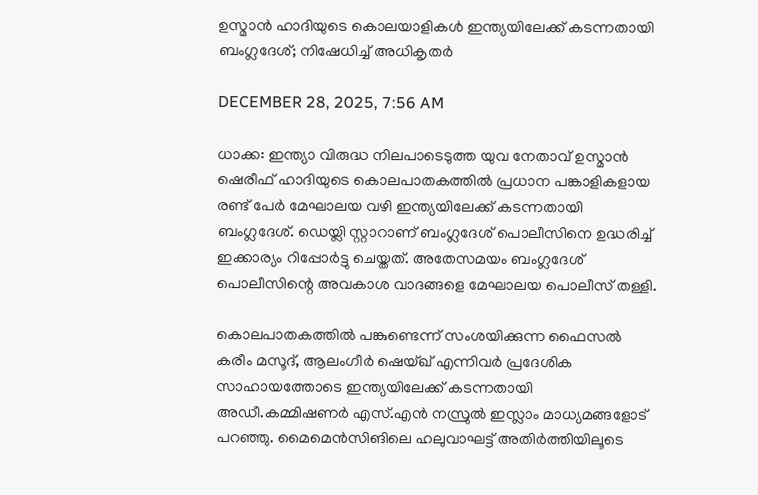ഉസ്മാന്‍ ഹാദിയുടെ കൊലയാളികള്‍ ഇന്ത്യയിലേക്ക് കടന്നതായി ബംഗ്ലദേശ്; നിഷേധിച്ച് അധികൃതര്‍

DECEMBER 28, 2025, 7:56 AM

ധാക്ക: ഇന്ത്യാ വിരുദ്ധ നിലപാടെടുത്ത യുവ നേതാവ് ഉസ്മാന്‍ ഷെരീഫ് ഹാദിയുടെ കൊലപാതകത്തില്‍ പ്രധാന പങ്കാളികളായ രണ്ട് പേര്‍ മേഘാലയ വഴി ഇന്ത്യയിലേക്ക് കടന്നതായി ബംഗ്ലദേശ്. ഡെയ്ലി സ്റ്റാറാണ് ബംഗ്ലദേശ് പൊലീസിനെ ഉദ്ധരിച്ച് ഇക്കാര്യം റിപ്പോര്‍ട്ടു ചെയ്തത്. അതേസമയം ബംഗ്ലദേശ് പൊലീസിന്റെ അവകാശ വാദങ്ങളെ മേഘാലയ പൊലീസ് തള്ളി.

കൊലപാതകത്തില്‍ പങ്കുണ്ടെന്ന് സംശയിക്കുന്ന ഫൈസല്‍ കരീം മസൂദ്, ആലംഗീര്‍ ഷെയ്ഖ് എന്നിവര്‍ പ്രദേശിക സാഹായത്തോടെ ഇന്ത്യയിലേക്ക് കടന്നതായി അഡീ.കമ്മിഷണര്‍ എസ്.എന്‍ നസ്രുല്‍ ഇസ്ലാം മാധ്യമങ്ങളോട് പറഞ്ഞു. മൈമെന്‍സിങിലെ ഹലുവാഘട്ട് അതിര്‍ത്തിയിലൂടെ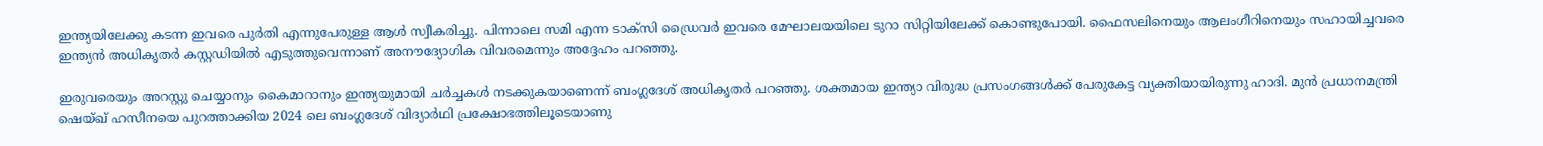ഇന്ത്യയിലേക്കു കടന്ന ഇവരെ പുര്‍തി എന്നുപേരുള്ള ആള്‍ സ്വീകരിച്ചു. പിന്നാലെ സമി എന്ന ടാക്സി ഡ്രൈവര്‍ ഇവരെ മേഘാലയയിലെ ടുറാ സിറ്റിയിലേക്ക് കൊണ്ടുപോയി. ഫൈസലിനെയും ആലംഗീറിനെയും സഹായിച്ചവരെ ഇന്ത്യന്‍ അധികൃതര്‍ കസ്റ്റഡിയില്‍ എടുത്തുവെന്നാണ് അനൗദ്യോഗിക വിവരമെന്നും അദ്ദേഹം പറഞ്ഞു.

ഇരുവരെയും അറസ്റ്റു ചെയ്യാനും കൈമാറാനും ഇന്ത്യയുമായി ചര്‍ച്ചകള്‍ നടക്കുകയാണെന്ന് ബംഗ്ലദേശ് അധികൃതര്‍ പറഞ്ഞു. ശക്തമായ ഇന്ത്യാ വിരുദ്ധ പ്രസംഗങ്ങള്‍ക്ക് പേരുകേട്ട വ്യക്തിയായിരുന്നു ഹാദി. മുന്‍ പ്രധാനമന്ത്രി ഷെയ്ഖ് ഹസീനയെ പുറത്താക്കിയ 2024 ലെ ബംഗ്ലദേശ് വിദ്യാര്‍ഥി പ്രക്ഷോഭത്തിലൂടെയാണു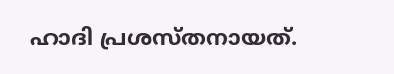ഹാദി പ്രശസ്തനായത്.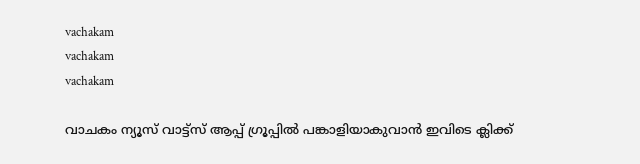vachakam
vachakam
vachakam

വാചകം ന്യൂസ് വാട്ട്സ് ആപ്പ് ഗ്രൂപ്പിൽ പങ്കാളിയാകുവാൻ ഇവിടെ ക്ലിക്ക്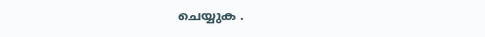ചെയ്യുക .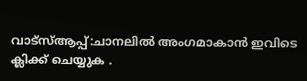വാട്സ്ആപ്പ്:ചാനലിൽ അംഗമാകാൻ ഇവിടെ ക്ലിക്ക് ചെയ്യുക .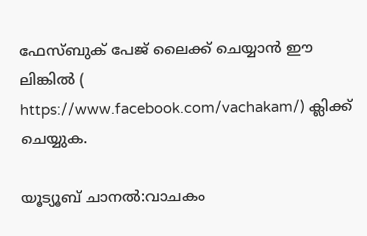ഫേസ്ബുക് പേജ് ലൈക്ക് ചെയ്യാൻ ഈ ലിങ്കിൽ (
https://www.facebook.com/vachakam/) ക്ലിക്ക് ചെയ്യുക.

യൂട്യൂബ് ചാനൽ:വാചകം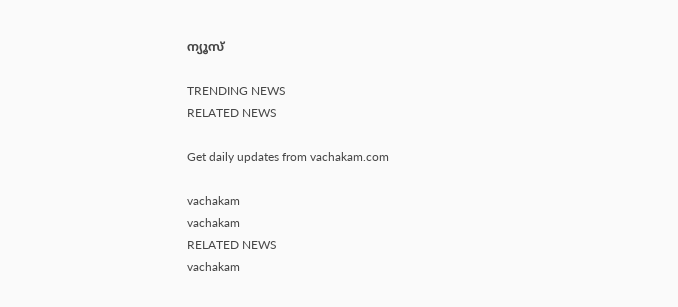ന്യൂസ്

TRENDING NEWS
RELATED NEWS

Get daily updates from vachakam.com

vachakam
vachakam
RELATED NEWS
vachakam